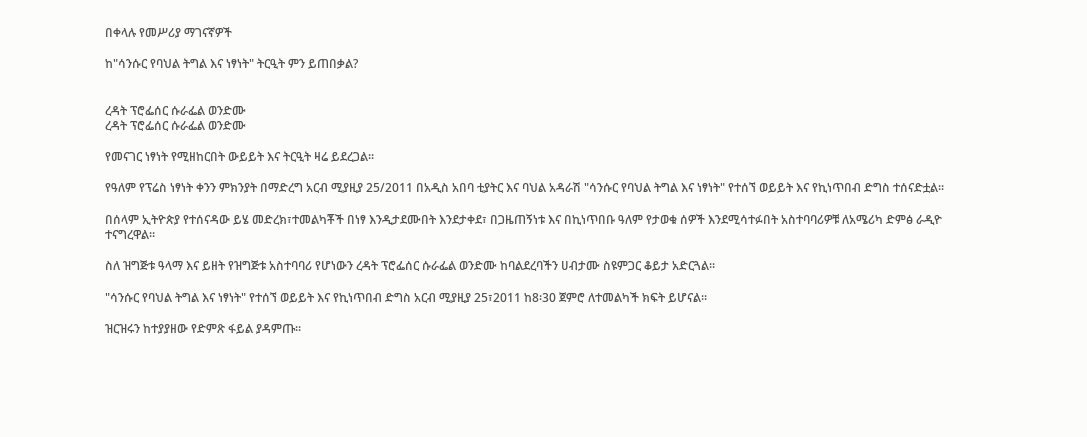በቀላሉ የመሥሪያ ማገናኛዎች

ከ"ሳንሱር የባህል ትግል እና ነፃነት" ትርዒት ምን ይጠበቃል?


ረዳት ፕሮፌሰር ሱራፌል ወንድሙ
ረዳት ፕሮፌሰር ሱራፌል ወንድሙ

የመናገር ነፃነት የሚዘከርበት ውይይት እና ትርዒት ዛሬ ይደረጋል፡፡

የዓለም የፕሬስ ነፃነት ቀንን ምክንያት በማድረግ አርብ ሚያዚያ 25/2011 በአዲስ አበባ ቲያትር እና ባህል አዳራሽ "ሳንሱር የባህል ትግል እና ነፃነት" የተሰኘ ወይይት እና የኪነጥበብ ድግስ ተሰናድቷል፡፡

በሰላም ኢትዮጵያ የተሰናዳው ይሄ መድረክ፣ተመልካቾች በነፃ እንዲታደሙበት እንደታቀደ፣ በጋዜጠኝነቱ እና በኪነጥበቡ ዓለም የታወቁ ሰዎች እንደሚሳተፉበት አስተባባሪዎቹ ለአሜሪካ ድምፅ ራዲዮ ተናግረዋል፡፡

ስለ ዝግጅቱ ዓላማ እና ይዘት የዝግጅቱ አስተባባሪ የሆነውን ረዳት ፕሮፌሰር ሱራፌል ወንድሙ ከባልደረባችን ሀብታሙ ስዩምጋር ቆይታ አድርጓል፡፡

"ሳንሱር የባህል ትግል እና ነፃነት" የተሰኘ ወይይት እና የኪነጥበብ ድግስ አርብ ሚያዚያ 25፣2011 ከ8፡30 ጀምሮ ለተመልካች ክፍት ይሆናል፡፡

ዝርዝሩን ከተያያዘው የድምጽ ፋይል ያዳምጡ።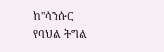ከ"ሳንሱር የባህል ትግል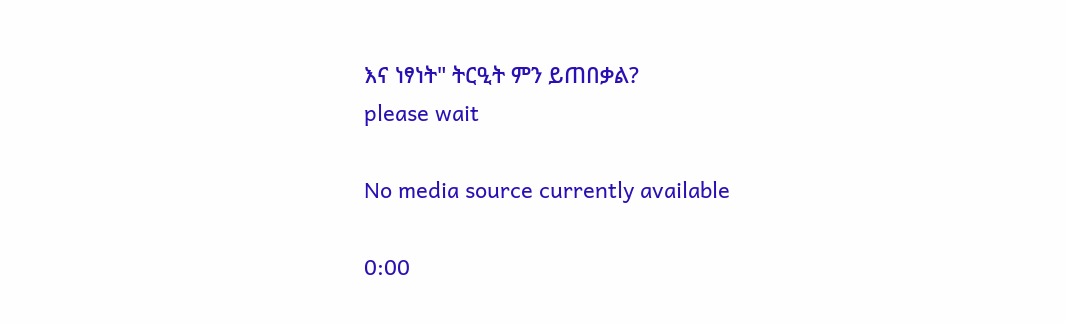እና ነፃነት" ትርዒት ምን ይጠበቃል?
please wait

No media source currently available

0:00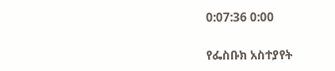0:07:36 0:00

የፌስቡክ አስተያየት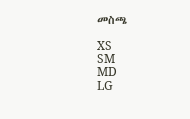መስጫ

XS
SM
MD
LG